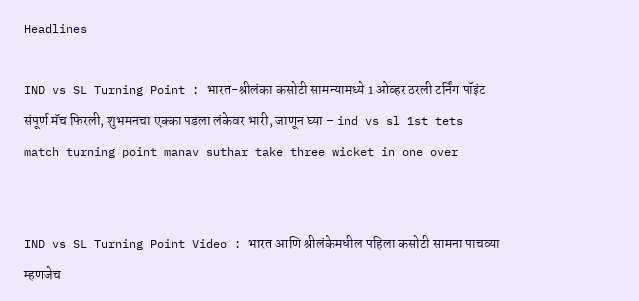Headlines

IND vs SL Turning Point : भारत-श्रीलंका कसोटी सामन्यामध्ये 1 ओव्हर ठरली टर्निंग पॉइंट संपूर्ण मॅच फिरली, शुभमनचा एक्का पडला लंकेवर भारी, जाणून घ्या – ind vs sl 1st tets match turning point manav suthar take three wicket in one over


IND vs SL Turning Point Video : भारत आणि श्रीलंकेमधील पहिला कसोटी सामना पाचव्या म्हणजेच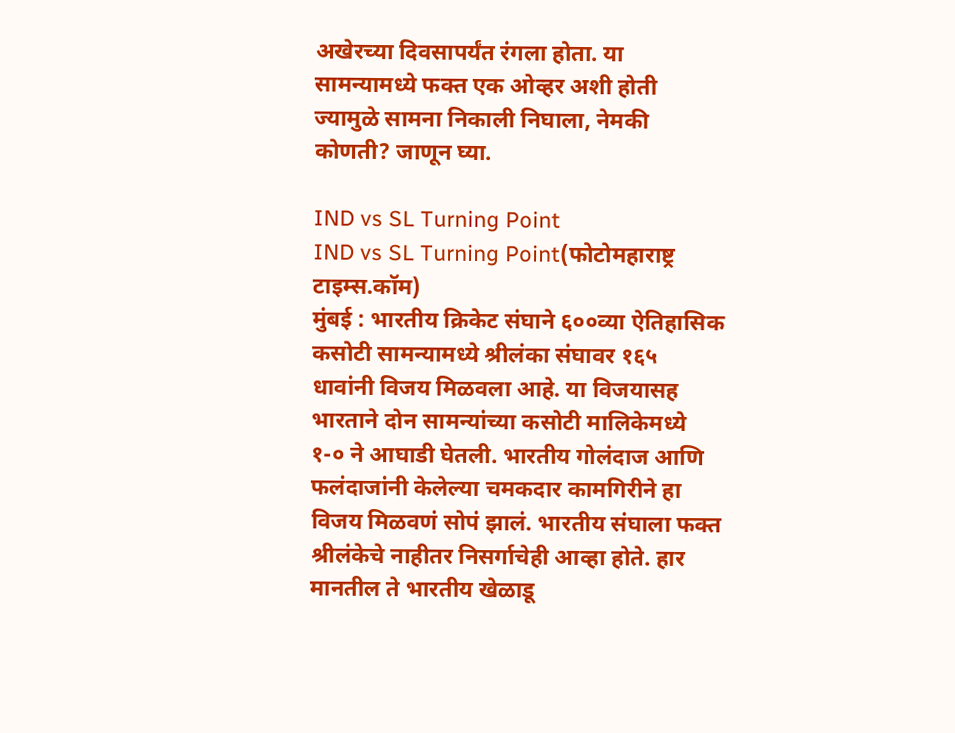अखेरच्या दिवसापर्यंत रंगला होता. या सामन्यामध्ये फक्त एक ओव्हर अशी होती ज्यामुळे सामना निकाली निघाला, नेमकी कोणती? जाणून घ्या.

IND vs SL Turning Point
IND vs SL Turning Point(फोटोमहाराष्ट्र टाइम्स.कॉम)
मुंबई : भारतीय क्रिकेट संघाने ६००व्या ऐतिहासिक कसोटी सामन्यामध्ये श्रीलंका संघावर १६५ धावांनी विजय मिळवला आहे. या विजयासह भारताने दोन सामन्यांच्या कसोटी मालिकेमध्ये १-० ने आघाडी घेतली. भारतीय गोलंदाज आणि फलंदाजांनी केलेल्या चमकदार कामगिरीने हा विजय मिळवणं सोपं झालं. भारतीय संघाला फक्त श्रीलंकेचे नाहीतर निसर्गाचेही आव्हा होते. हार मानतील ते भारतीय खेळाडू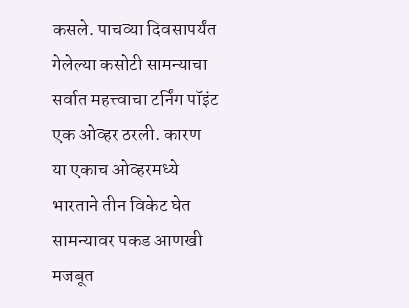कसले. पाचव्या दिवसापर्यंत गेलेल्या कसोटी सामन्याचा सर्वात महत्त्वाचा टर्निंग पॉइंट एक ओव्हर ठरली. कारण या एकाच ओव्हरमध्ये भारताने तीन विकेट घेत सामन्यावर पकड आणखी मजबूत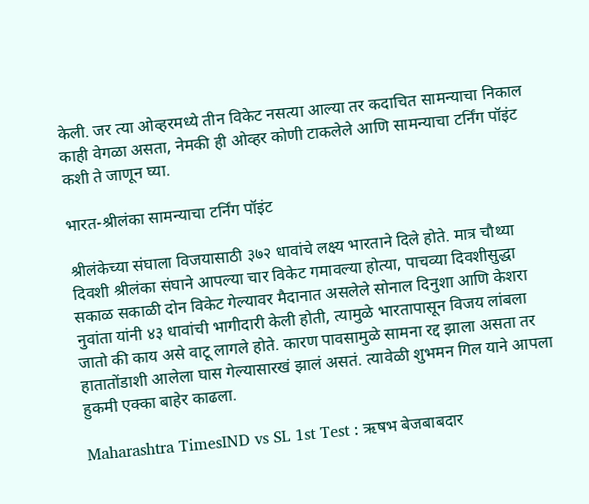केली. जर त्या ओव्हरमध्ये तीन विकेट नसत्या आल्या तर कदाचित सामन्याचा निकाल काही वेगळा असता, नेमकी ही ओव्हर कोणी टाकलेले आणि सामन्याचा टर्निंग पॉइंट कशी ते जाणून घ्या.

भारत-श्रीलंका सामन्याचा टर्निंग पॉइंट

श्रीलंकेच्या संघाला विजयासाठी ३७२ धावांचे लक्ष्य भारताने दिले होते. मात्र चौथ्या दिवशी श्रीलंका संघाने आपल्या चार विकेट गमावल्या होत्या, पाचव्या दिवशीसुद्धा सकाळ सकाळी दोन विकेट गेल्यावर मैदानात असलेले सोनाल दिनुशा आणि केशरा नुवांता यांनी ४३ धावांची भागीदारी केली होती, त्यामुळे भारतापासून विजय लांबला जातो की काय असे वाटू लागले होते. कारण पावसामुळे सामना रद्द झाला असता तर हातातोंडाशी आलेला घास गेल्यासारखं झालं असतं. त्यावेळी शुभमन गिल याने आपला हुकमी एक्का बाहेर काढला.

Maharashtra TimesIND vs SL 1st Test : ऋषभ बेजबाबदार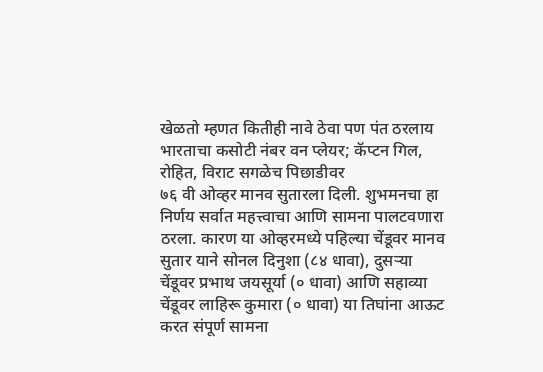खेळतो म्हणत कितीही नावे ठेवा पण पंत ठरलाय भारताचा कसोटी नंबर वन प्लेयर; कॅप्टन गिल, रोहित, विराट सगळेच पिछाडीवर
७६ वी ओव्हर मानव सुतारला दिली. शुभमनचा हा निर्णय सर्वात महत्त्वाचा आणि सामना पालटवणारा ठरला. कारण या ओव्हरमध्ये पहिल्या चेंडूवर मानव सुतार याने सोनल दिनुशा (८४ धावा), दुसऱ्या चेंडूवर प्रभाथ जयसूर्या (० धावा) आणि सहाव्या चेंडूवर लाहिरू कुमारा (० धावा) या तिघांना आऊट करत संपूर्ण सामना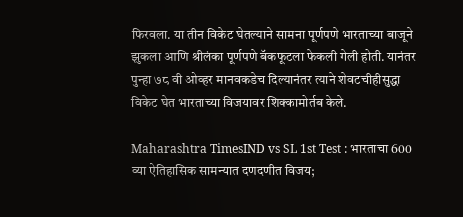फिरवला. या तीन विकेट घेतल्याने सामना पूर्णपणे भारताच्या बाजूने झुकला आणि श्रीलंका पूर्णपणे बॅकफूटला फेकली गेली होती. यानंतर पुन्हा ७८ वी ओव्हर मानवकडेच दिल्यानंतर त्याने शेवटचीहीसुद्धा विकेट घेत भारताच्या विजयावर शिक्कामोर्तब केले.

Maharashtra TimesIND vs SL 1st Test : भारताचा 600 व्या ऐतिहासिक सामन्यात दणदणीत विजय;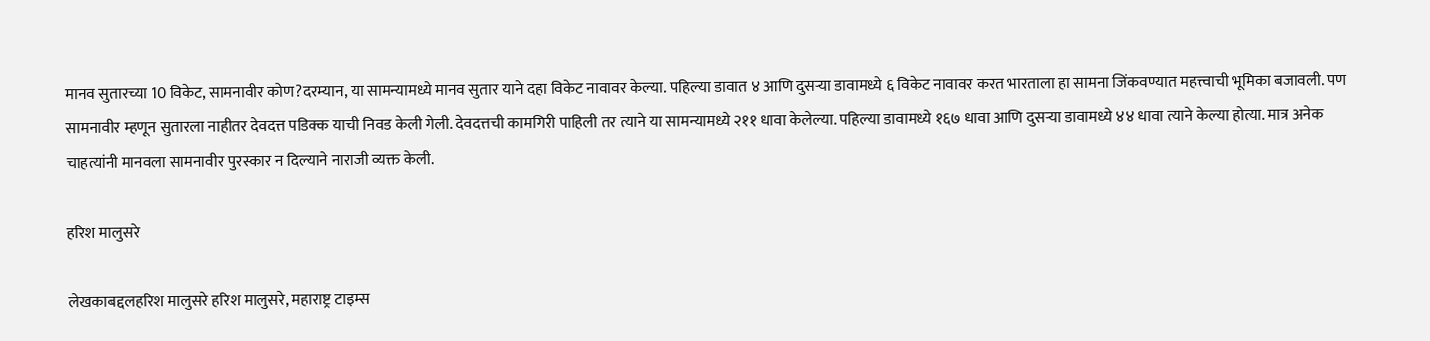मानव सुतारच्या 10 विकेट, सामनावीर कोण?दरम्यान, या सामन्यामध्ये मानव सुतार याने दहा विकेट नावावर केल्या. पहिल्या डावात ४ आणि दुसऱ्या डावामध्ये ६ विकेट नावावर करत भारताला हा सामना जिंकवण्यात महत्त्वाची भूमिका बजावली. पण सामनावीर म्हणून सुतारला नाहीतर देवदत्त पडिक्क याची निवड केली गेली. देवदत्तची कामगिरी पाहिली तर त्याने या सामन्यामध्ये २११ धावा केलेल्या. पहिल्या डावामध्ये १६७ धावा आणि दुसऱ्या डावामध्ये ४४ धावा त्याने केल्या होत्या. मात्र अनेक चाहत्यांनी मानवला सामनावीर पुरस्कार न दिल्याने नाराजी व्यक्त केली.

हरिश मालुसरे

लेखकाबद्दलहरिश मालुसरे हरिश मालुसरे, महाराष्ट्र टाइम्स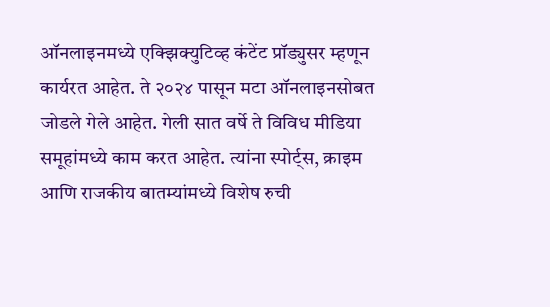ऑनलाइनमध्ये एक्झिक्युटिव्ह कंटेंट प्रॉड्युसर म्हणून कार्यरत आहेत. ते २०२४ पासून मटा ऑनलाइनसोबत जोडले गेले आहेत. गेली सात वर्षे ते विविध मीडिया समूहांमध्ये काम करत आहेत. त्यांना स्पोर्ट्स, क्राइम आणि राजकीय बातम्यांमध्ये विशेष रुची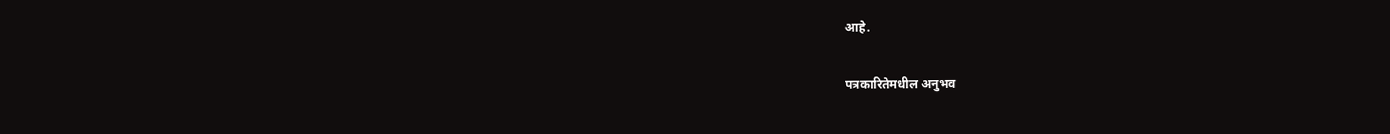आहे.

पत्रकारितेमधील अनुभव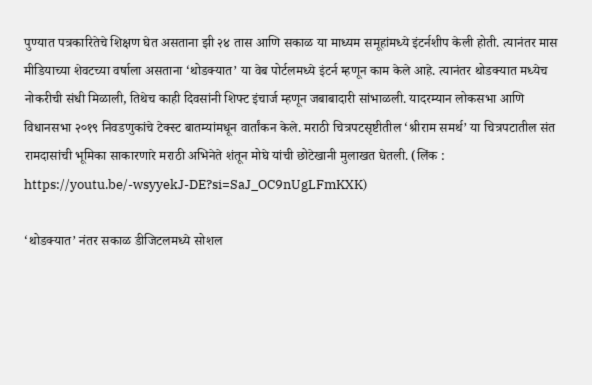पुण्यात पत्रकारितेचे शिक्षण घेत असताना झी २४ तास आणि सकाळ या माध्यम समूहांमध्ये इंटर्नशीप केली होती. त्यानंतर मास मीडियाच्या शेवटच्या वर्षाला असताना ‘थोडक्यात’ या वेब पोर्टलमध्ये इंटर्न म्हणून काम केले आहे. त्यानंतर थोडक्यात मध्येच नोकरीची संधी मिळाली, तिथेच काही दिवसांनी शिफ्ट इंचार्ज म्हणून जबाबादारी सांभाळली. यादरम्यान लोकसभा आणि विधानसभा २०१९ निवडणुकांचे टेक्स्ट बातम्यांमधून वार्तांकन केले. मराठी चित्रपटसृष्टीतील ‘श्रीराम समर्थ’ या चित्रपटातील संत रामदासांची भूमिका साकारणारे मराठी अभिनेते शंतून मोघे यांची छोटेखानी मुलाखत घेतली. (लिंक : https://youtu.be/-wsyyekJ-DE?si=SaJ_OC9nUgLFmKXK)

‘थोडक्यात’ नंतर सकाळ डीजिटलमध्ये सोशल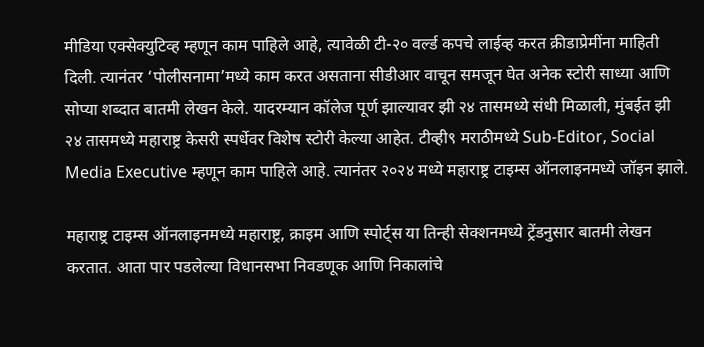मीडिया एक्सेक्युटिव्ह म्हणून काम पाहिले आहे, त्यावेळी टी-२० वर्ल्ड कपचे लाईव्ह करत क्रीडाप्रेमींना माहिती दिली. त्यानंतर ‘पोलीसनामा’मध्ये काम करत असताना सीडीआर वाचून समजून घेत अनेक स्टोरी साध्या आणि सोप्या शब्दात बातमी लेखन केले. यादरम्यान कॉलेज पूर्ण झाल्यावर झी २४ तासमध्ये संधी मिळाली, मुंबईत झी २४ तासमध्ये महाराष्ट्र केसरी स्पर्धेवर विशेष स्टोरी केल्या आहेत. टीव्ही९ मराठीमध्ये Sub-Editor, Social Media Executive म्हणून काम पाहिले आहे. त्यानंतर २०२४ मध्ये महाराष्ट्र टाइम्स ऑनलाइनमध्ये जॉइन झाले.

महाराष्ट्र टाइम्स ऑनलाइनमध्ये महाराष्ट्र, क्राइम आणि स्पोर्ट्स या तिन्ही सेक्शनमध्ये ट्रेंडनुसार बातमी लेखन करतात. आता पार पडलेल्या विधानसभा निवडणूक आणि निकालांचे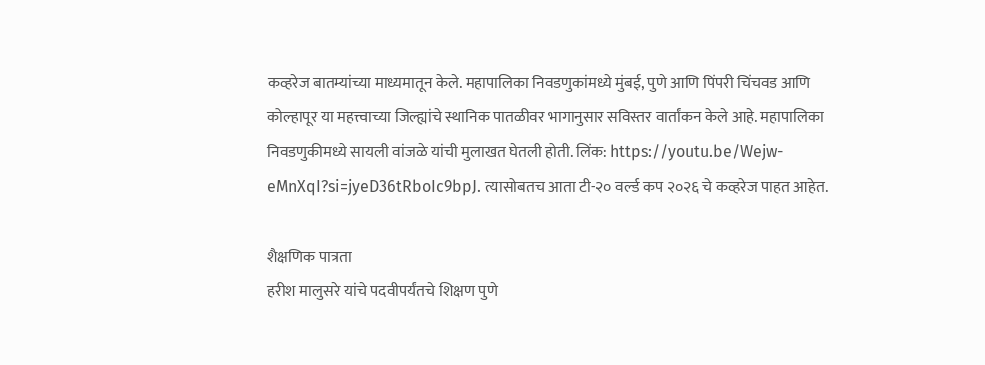कव्हरेज बातम्यांच्या माध्यमातून केले. महापालिका निवडणुकांमध्ये मुंबई, पुणे आणि पिंपरी चिंचवड आणि कोल्हापूर या महत्त्वाच्या जिल्ह्यांचे स्थानिक पातळीवर भागानुसार सविस्तर वार्तांकन केले आहे. महापालिका निवडणुकीमध्ये सायली वांजळे यांची मुलाखत घेतली होती. लिंक: https://youtu.be/Wejw-eMnXqI?si=jyeD36tRboIc9bpJ. त्यासोबतच आता टी-२० वर्ल्ड कप २०२६ चे कव्हरेज पाहत आहेत.

शैक्षणिक पात्रता
हरीश मालुसरे यांचे पदवीपर्यंतचे शिक्षण पुणे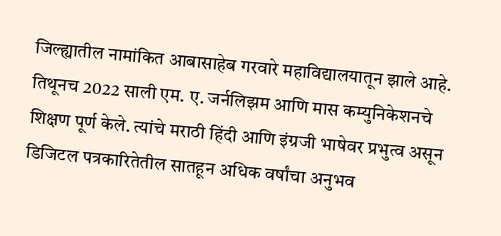जिल्ह्यातील नामांकित आबासाहेब गरवारे महाविद्यालयातून झाले आहे. तिथूनच 2022 साली एम. ए. जर्नलिझम आणि मास कम्युनिकेशनचे शिक्षण पूर्ण केले. त्यांचे मराठी हिंदी आणि इंग्रजी भाषेवर प्रभुत्व असून डिजिटल पत्रकारितेतील सातहून अधिक वर्षांचा अनुभव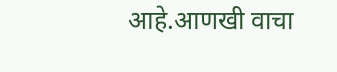आहे.आणखी वाचा